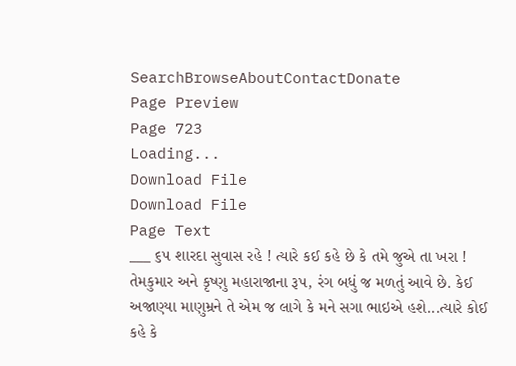SearchBrowseAboutContactDonate
Page Preview
Page 723
Loading...
Download File
Download File
Page Text
___ ૬૫ શારદા સુવાસ રહે ! ત્યારે કઈ કહે છે કે તમે જુએ તા ખરા ! તેમકુમાર અને કૃષ્ણુ મહારાજાના રૂપ, રંગ બધું જ મળતું આવે છે. કેઈ અજાણ્યા માણુમ્રને તે એમ જ લાગે કે મને સગા ભાઇએ હશે...ત્યારે કોઈ કહે કે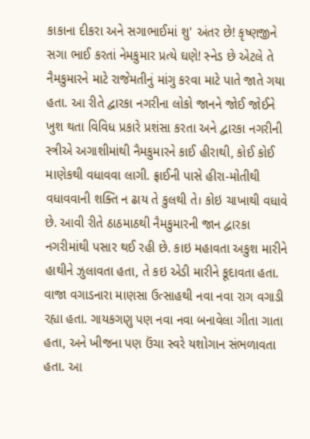કાકાના દીકરા અને સગાભાઈમાં શુ' અંતર છે! કૃષ્ણજીને સગા ભાઈ કરતાં નેમકુમાર પ્રત્યે ઘણે! સ્નેડ છે એટલે તે નૈમકુમારને માટે રાજેમતીનું માંગુ કરવા માટે પાતે જાતે ગયા હતા. આ રીતે દ્વારકા નગરીના લોકો જાનને જોઈ જોઈને ખુશ થતા વિવિધ પ્રકારે પ્રશંસા કરતા અને દ્વારકા નગરીની સ્ત્રીએ અગાશીમાંથી નૈમકુમારને કાઈ હીરાથી, કોઈ કોઈ માણેકથી વધાવવા લાગી. ફ્રાઈની પાસે હીરા-મોતીથી વધાવવાની શક્તિ ન ઢાય તે કુલથી તે। કોઇ ચાખાથી વધાવે છે. આવી રીતે ઠાઠમાઠથી નૈમકુમારની જાન દ્વારકા નગરીમાંથી પસાર થઈ રહી છે. કાઇ મહાવતા અકુશ મારીને હાથીને ઝુલાવતા હતા, તે કઇ એડી મારીને કૂદાવતા હતા. વાજા વગાડનારા માણસા ઉત્સાહથી નવા નવા રાગ વગાડી રહ્યા હતા. ગાયકગણુ પણ નવા નવા બનાવેલા ગીતા ગાતા હતા, અને ખીજના પણ ઉંચા સ્વરે યશોગાન સંભળાવતા હતા. આ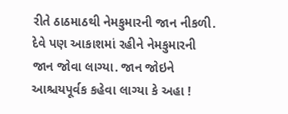રીતે ઠાઠમાઠથી નેમકુમારની જાન નીકળી. દેવે પણ આકાશમાં રહીને નેમકુમારની જાન જોવા લાગ્યા. જાન જોઇને આશ્ચયપૂર્વક કહેવા લાગ્યા કે અહા !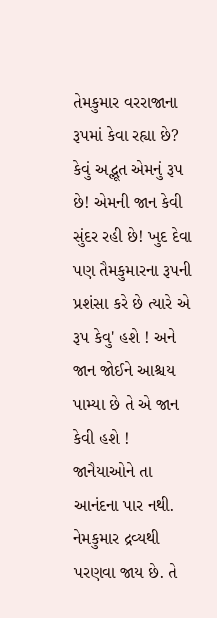તેમકુમાર વરરાજાના રૂપમાં કેવા રહ્યા છે? કેવું અદ્ભૂત એમનું રૂપ છે! એમની જાન કેવી સુંદર રહી છે! ખુદ દેવા પણ તૈમકુમારના રૂપની પ્રશંસા કરે છે ત્યારે એ રૂપ કેવુ' હશે ! અને જાન જોઈને આશ્ચય પામ્યા છે તે એ જાન કેવી હશે ! જાનૈયાઓને તા આનંદના પાર નથી. નેમકુમાર દ્રવ્યથી પરણવા જાય છે. તે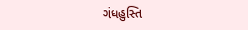ગંધહુસ્તિ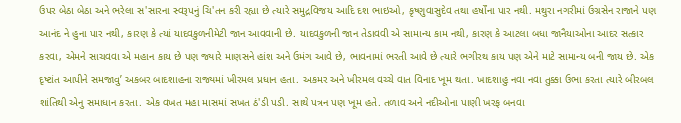ઉપર બેઠા બેઠા અને ભરેલા સ'સારના સ્વરૂપનું ચિ'તન કરી રહ્યા છે ત્યારે સમુદ્રવિજય આદિ દશ ભાઇઓ, કૃષ્ણુવાસુદેવ તથા હર્ષોંના પાર નથી. મથુરા નગરીમાં ઉગ્રસેન રાજાને પણ આનંદ ને હુના પાર નથી, કારણ કે ત્યાં યાદવકુળનીમેટી જાન આવવાની છે. યાદવકુળની જાન તેડાવવી એ સામાન્ય કામ નથી, કારણ કે આટલા બધા જાનૈયાઓના આદર સત્કાર કરવા, એમને સાચવવા એ મહાન કાય છે પણ જ્યારે માણસને હાંશ અને ઉમંગ આવે છે, ભાવનામાં ભરતી આવે છે ત્યારે ભગીરથ કાય પણ એને માટે સામાન્ય બની જાય છે. એક દૃષ્ટાંત આપીને સમજાવુ’ અકબર બાદશાહના રાજ્યમાં ખીરમલ પ્રધાન હતા. અકમર અને ખીરમલ વચ્ચે વાત વિનાદ ખૂમ થતા. ખાદશાહુ નવા નવા તુક્કા ઉભા કરતા ત્યારે બીરબલ શાંતિથી એનુ સમાધાન કરતા. એક વખત મહા માસમાં સખત ઠં'ડી પડી. સાથે પત્રન પણ ખૂમ હતે. તળાવ અને નદીઓના પાણી ખરફ બનવા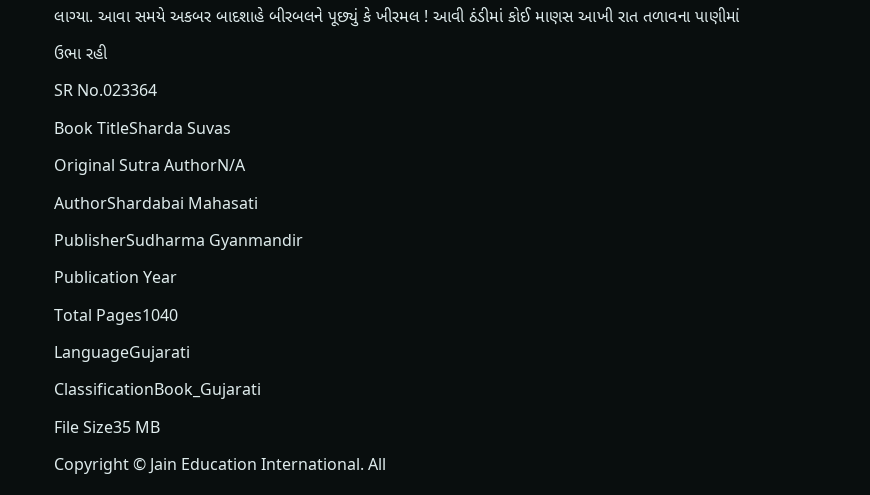લાગ્યા. આવા સમયે અકબર બાદશાહે બીરબલને પૂછ્યું કે ખીરમલ ! આવી ઠંડીમાં કોઈ માણસ આખી રાત તળાવના પાણીમાં ઉભા રહી
SR No.023364
Book TitleSharda Suvas
Original Sutra AuthorN/A
AuthorShardabai Mahasati
PublisherSudharma Gyanmandir
Publication Year
Total Pages1040
LanguageGujarati
ClassificationBook_Gujarati
File Size35 MB
Copyright © Jain Education International. All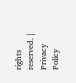rights reserved. | Privacy Policy